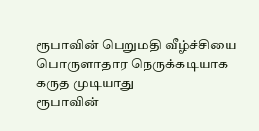ரூபாவின் பெறுமதி வீழ்ச்சியை பொருளாதார நெருக்கடியாக கருத முடியாது
ரூபாவின்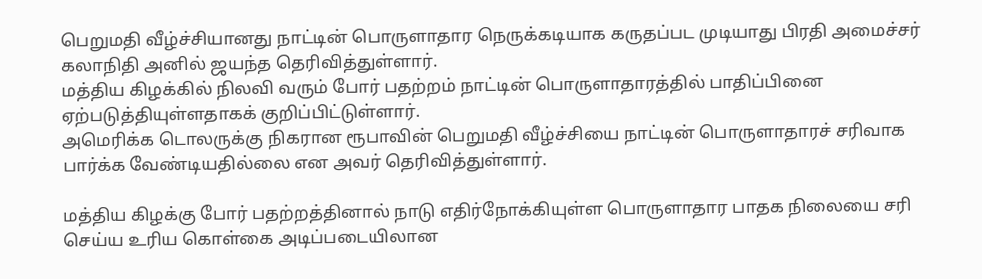பெறுமதி வீழ்ச்சியானது நாட்டின் பொருளாதார நெருக்கடியாக கருதப்பட முடியாது பிரதி அமைச்சர் கலாநிதி அனில் ஜயந்த தெரிவித்துள்ளார்.
மத்திய கிழக்கில் நிலவி வரும் போர் பதற்றம் நாட்டின் பொருளாதாரத்தில் பாதிப்பினை ஏற்படுத்தியுள்ளதாகக் குறிப்பிட்டுள்ளார்.
அமெரிக்க டொலருக்கு நிகரான ரூபாவின் பெறுமதி வீழ்ச்சியை நாட்டின் பொருளாதாரச் சரிவாக பார்க்க வேண்டியதில்லை என அவர் தெரிவித்துள்ளார்.

மத்திய கிழக்கு போர் பதற்றத்தினால் நாடு எதிர்நோக்கியுள்ள பொருளாதார பாதக நிலையை சரி செய்ய உரிய கொள்கை அடிப்படையிலான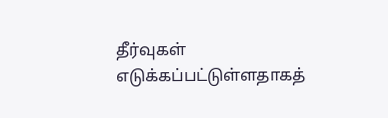தீர்வுகள் எடுக்கப்பட்டுள்ளதாகத்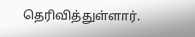தெரிவித்துள்ளார்.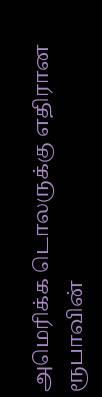அமெரிக்க டொலருக்கு எதிரான ரூபாவின்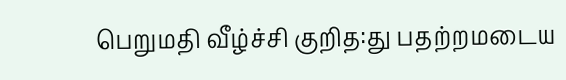பெறுமதி வீழ்ச்சி குறித:து பதற்றமடைய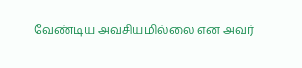வேண்டிய அவசியமில்லை என அவர்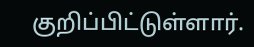குறிப்பிட்டுள்ளார்.